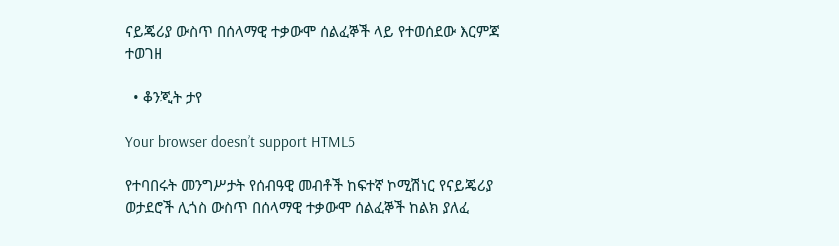ናይጄሪያ ውስጥ በሰላማዊ ተቃውሞ ሰልፈኞች ላይ የተወሰደው እርምጃ ተወገዘ

  • ቆንጂት ታየ

Your browser doesn’t support HTML5

የተባበሩት መንግሥታት የሰብዓዊ መብቶች ከፍተኛ ኮሚሽነር የናይጄሪያ ወታደሮች ሊጎስ ውስጥ በሰላማዊ ተቃውሞ ሰልፈኞች ከልክ ያለፈ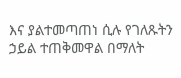እና ያልተመጣጠነ ሲሉ የገለጹትን ኃይል ተጠቅመዋል በማለት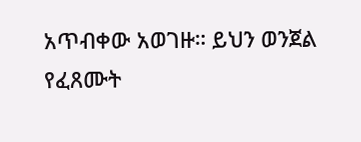አጥብቀው አወገዙ። ይህን ወንጀል የፈጸሙት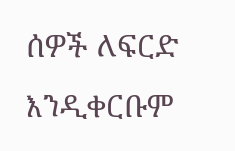ሰዎች ለፍርድ እንዲቀርቡም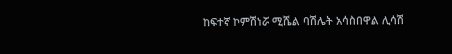ከፍተኛ ኮምሽነሯ ሚሼል ባሽሌት አሳስበዋል ሊሳሽ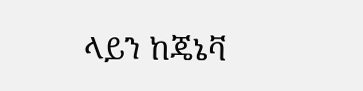ላይን ከጄኔቫ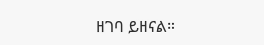ዘገባ ይዘናል።